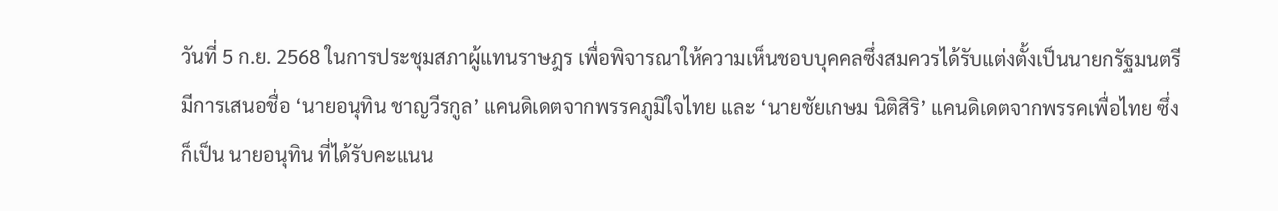วันที่ 5 ก.ย. 2568 ในการประชุมสภาผู้แทนราษฎร เพื่อพิจารณาให้ความเห็นชอบบุคคลซึ่งสมควรได้รับแต่งตั้งเป็นนายกรัฐมนตรี มีการเสนอชื่อ ‘นายอนุทิน ชาญวีรกูล’ แคนดิเดตจากพรรคภูมิใจไทย และ ‘นายชัยเกษม นิติสิริ’ แคนดิเดตจากพรรคเพื่อไทย ซึ่งก็เป็น นายอนุทิน ที่ได้รับคะแนน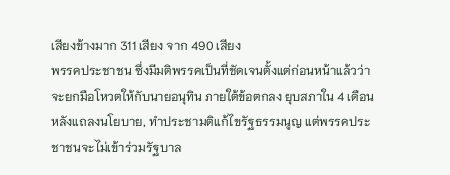เสียงข้างมาก 311 เสียง จาก 490 เสียง
พรรคประชาชน ซึ่งมีมติพรรคเป็นที่ชัดเจนตั้งแต่ก่อนหน้าแล้วว่า จะยกมือโหวตให้กับนายอนุทิน ภายใต้ข้อตกลง ยุบสภาใน 4 เดือน หลังแถลงนโยบาย, ทำประชามติแก้ไขรัฐธรรมนูญ แต่พรรคประชาชนจะไม่เข้าร่วมรัฐบาล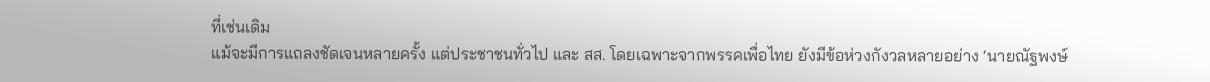ที่เช่นเดิม
แม้จะมีการแถลงชัดเจนหลายครั้ง แต่ประชาชนทั่วไป และ สส. โดยเฉพาะจากพรรคเพื่อไทย ยังมีข้อห่วงกังวลหลายอย่าง ‘นายณัฐพงษ์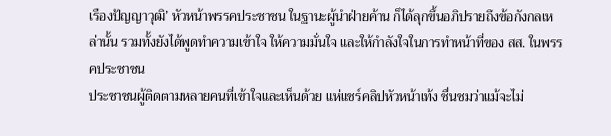เรืองปัญญาวุฒิ’ หัวหน้าพรรคประชาชน ในฐานะผู้นำฝ่ายค้าน ก็ได้ลุกขึ้นอภิปรายถึงข้อกังกลเหล่านั้น รวมทั้งยังได้พูดทำความเข้าใจ ให้ความมั่นใจ และให้กำลังใจในการทำหน้าที่ของ สส. ในพรรคประชาชน
ประชาชนผู้ติดตามหลายคนที่เข้าใจและเห็นด้วย แห่แชร์คลิปหัวหน้าเท้ง ชื่นชมว่าแม้จะไม่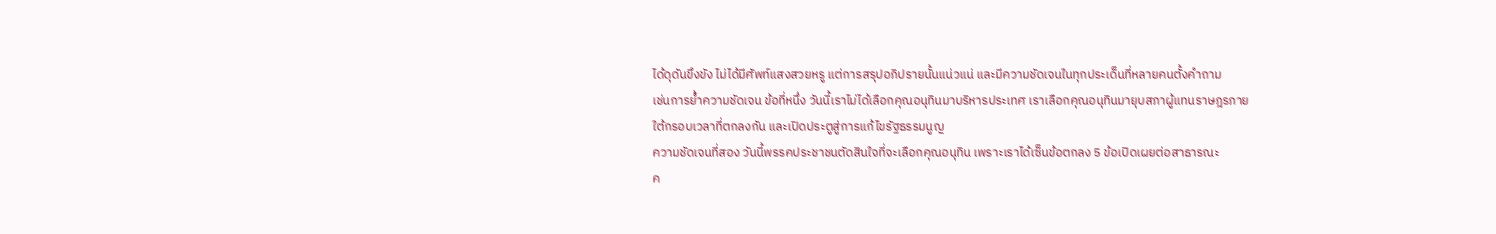ได้ดุดันขึงขัง ไม่ได้มีศัพท์แสงสวยหรู แต่การสรุปอภิปรายนั้นแน่วแน่ และมีความชัดเจนในทุกประเด็นที่หลายคนตั้งคำถาม
เช่นการย้ำความชัดเจน ข้อที่หนึ่ง วันนี้เราไม่ได้เลือกคุณอนุทินมาบริหารประเทศ เราเลือกคุณอนุทินมายุบสภาผู้แทนราษฎรภายใต้กรอบเวลาที่ตกลงกัน และเปิดประตูสู่การแก้ไขรัฐธรรมนูญ
ความชัดเจนที่สอง วันนี้พรรคประชาชนตัดสินใจที่จะเลือกคุณอนุทิน เพราะเราได้เซ็นข้อตกลง 5 ข้อเปิดเผยต่อสาธารณะ
ค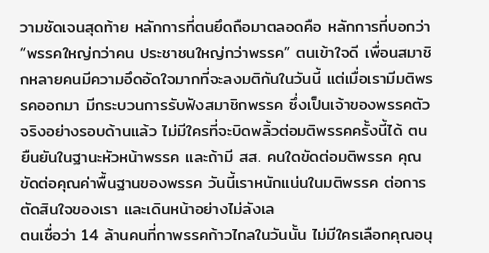วามชัดเจนสุดท้าย หลักการที่ตนยึดถือมาตลอดคือ หลักการที่บอกว่า “พรรคใหญ่กว่าคน ประชาชนใหญ่กว่าพรรค” ตนเข้าใจดี เพื่อนสมาชิกหลายคนมีความอึดอัดใจมากที่จะลงมติกันในวันนี้ แต่เมื่อเรามีมติพรรคออกมา มีกระบวนการรับฟังสมาชิกพรรค ซึ่งเป็นเจ้าของพรรคตัวจริงอย่างรอบด้านแล้ว ไม่มีใครที่จะบิดพลิ้วต่อมติพรรคครั้งนี้ได้ ตนยืนยันในฐานะหัวหน้าพรรค และถ้ามี สส. คนใดขัดต่อมติพรรค คุณขัดต่อคุณค่าพื้นฐานของพรรค วันนี้เราหนักแน่นในมติพรรค ต่อการตัดสินใจของเรา และเดินหน้าอย่างไม่ลังเล
ตนเชื่อว่า 14 ล้านคนที่กาพรรคก้าวไกลในวันนั้น ไม่มีใครเลือกคุณอนุ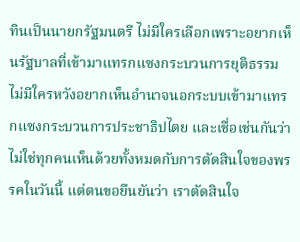ทินเป็นนายกรัฐมนตรี ไม่มีใครเลือกเพราะอยากเห็นรัฐบาลที่เข้ามาแทรกแซงกระบวนการยุติธรรม ไม่มีใครหวังอยากเห็นอำนาจนอกระบบเข้ามาแทรกแซงกระบวนการประชาธิปไตย และเชื่อเช่นกันว่า ไม่ใช่ทุกคนเห็นด้วยทั้งหมดกับการตัดสินใจของพรรคในวันนี้ แต่ตนขอยืนยันว่า เราตัดสินใจ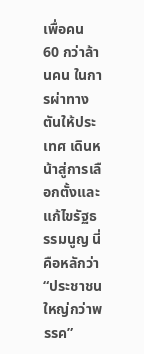เพื่อคน 60 กว่าล้านคน ในการผ่าทางตันให้ประเทศ เดินหน้าสู่การเลือกตั้งและแก้ไขรัฐธรรมนูญ นี่คือหลักว่า “ประชาชนใหญ่กว่าพรรค”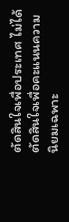ตัดสินใจเพื่อประเทศ ไม่ได้ตัดสินใจเพื่อคะแนนความนิยมเฉพาะ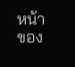หน้าของ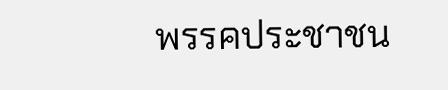พรรคประชาชน